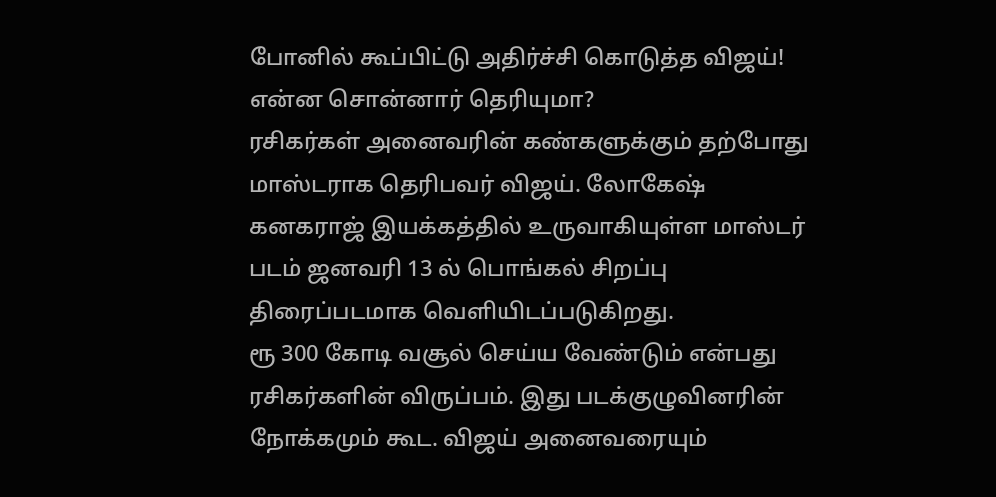போனில் கூப்பிட்டு அதிர்ச்சி கொடுத்த விஜய்! என்ன சொன்னார் தெரியுமா?
ரசிகர்கள் அனைவரின் கண்களுக்கும் தற்போது மாஸ்டராக தெரிபவர் விஜய். லோகேஷ் கனகராஜ் இயக்கத்தில் உருவாகியுள்ள மாஸ்டர் படம் ஜனவரி 13 ல் பொங்கல் சிறப்பு திரைப்படமாக வெளியிடப்படுகிறது.
ரூ 300 கோடி வசூல் செய்ய வேண்டும் என்பது ரசிகர்களின் விருப்பம். இது படக்குழுவினரின் நோக்கமும் கூட. விஜய் அனைவரையும்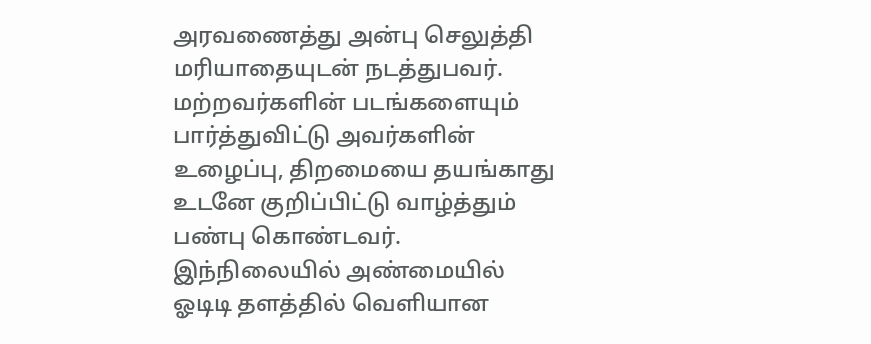அரவணைத்து அன்பு செலுத்தி மரியாதையுடன் நடத்துபவர்.
மற்றவர்களின் படங்களையும் பார்த்துவிட்டு அவர்களின் உழைப்பு, திறமையை தயங்காது உடனே குறிப்பிட்டு வாழ்த்தும் பண்பு கொண்டவர்.
இந்நிலையில் அண்மையில் ஓடிடி தளத்தில் வெளியான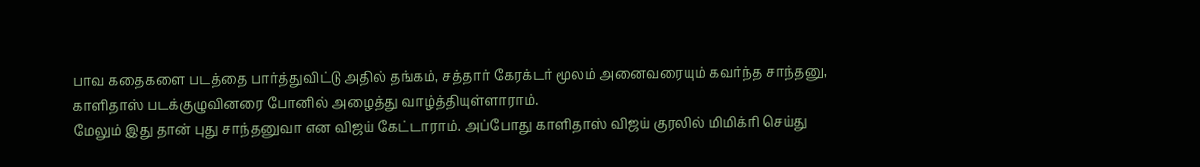பாவ கதைகளை படத்தை பார்த்துவிட்டு அதில் தங்கம், சத்தார் கேரக்டர் மூலம் அனைவரையும் கவர்ந்த சாந்தனு, காளிதாஸ் படக்குழுவினரை போனில் அழைத்து வாழ்த்தியுள்ளாராம்.
மேலும் இது தான் புது சாந்தனுவா என விஜய் கேட்டாராம். அப்போது காளிதாஸ் விஜய் குரலில் மிமிக்ரி செய்து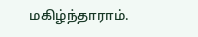மகிழ்ந்தாராம்.